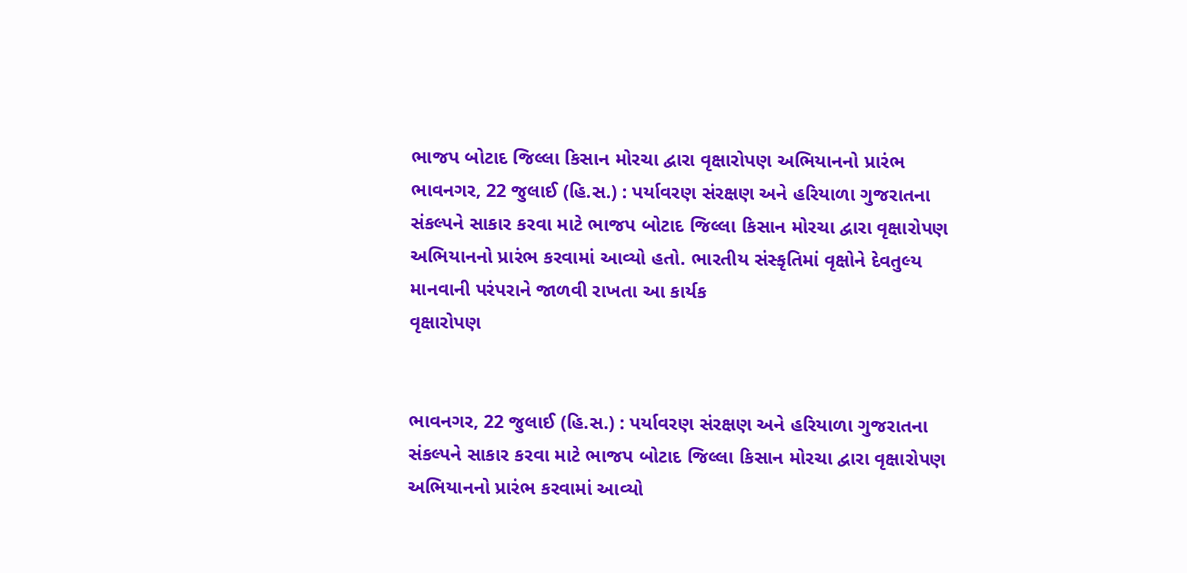ભાજપ બોટાદ જિલ્લા કિસાન મોરચા દ્વારા વૃક્ષારોપણ અભિયાનનો પ્રારંભ
ભાવનગર, 22 જુલાઈ (હિ.સ.) : પર્યાવરણ સંરક્ષણ અને હરિયાળા ગુજરાતના સંકલ્પને સાકાર કરવા માટે ભાજપ બોટાદ જિલ્લા કિસાન મોરચા દ્વારા વૃક્ષારોપણ અભિયાનનો પ્રારંભ કરવામાં આવ્યો હતો. ભારતીય સંસ્કૃતિમાં વૃક્ષોને દેવતુલ્ય માનવાની પરંપરાને જાળવી રાખતા આ કાર્યક
વૃક્ષારોપણ


ભાવનગર, 22 જુલાઈ (હિ.સ.) : પર્યાવરણ સંરક્ષણ અને હરિયાળા ગુજરાતના સંકલ્પને સાકાર કરવા માટે ભાજપ બોટાદ જિલ્લા કિસાન મોરચા દ્વારા વૃક્ષારોપણ અભિયાનનો પ્રારંભ કરવામાં આવ્યો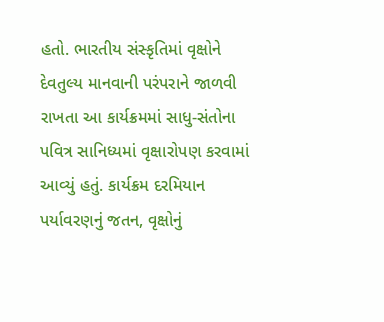હતો. ભારતીય સંસ્કૃતિમાં વૃક્ષોને દેવતુલ્ય માનવાની પરંપરાને જાળવી રાખતા આ કાર્યક્રમમાં સાધુ-સંતોના પવિત્ર સાનિધ્યમાં વૃક્ષારોપણ કરવામાં આવ્યું હતું. કાર્યક્રમ દરમિયાન પર્યાવરણનું જતન, વૃક્ષોનું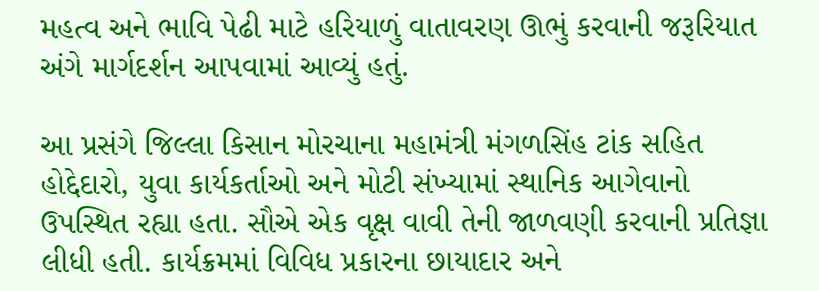મહત્વ અને ભાવિ પેઢી માટે હરિયાળું વાતાવરણ ઊભું કરવાની જરૂરિયાત અંગે માર્ગદર્શન આપવામાં આવ્યું હતું.

આ પ્રસંગે જિલ્લા કિસાન મોરચાના મહામંત્રી મંગળસિંહ ટાંક સહિત હોદ્દેદારો, યુવા કાર્યકર્તાઓ અને મોટી સંખ્યામાં સ્થાનિક આગેવાનો ઉપસ્થિત રહ્યા હતા. સૌએ એક વૃક્ષ વાવી તેની જાળવણી કરવાની પ્રતિજ્ઞા લીધી હતી. કાર્યક્રમમાં વિવિધ પ્રકારના છાયાદાર અને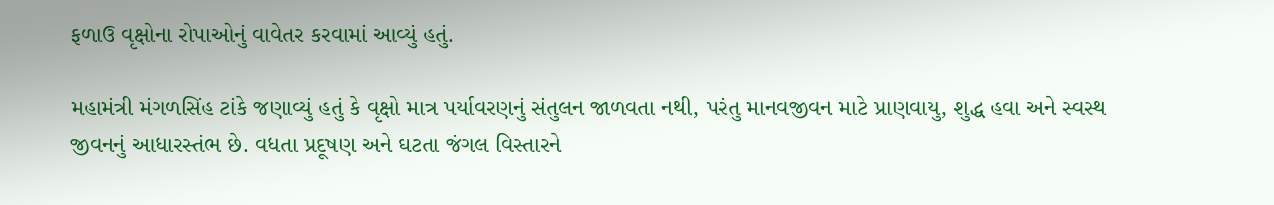ફળાઉ વૃક્ષોના રોપાઓનું વાવેતર કરવામાં આવ્યું હતું.

મહામંત્રી મંગળસિંહ ટાંકે જણાવ્યું હતું કે વૃક્ષો માત્ર પર્યાવરણનું સંતુલન જાળવતા નથી, પરંતુ માનવજીવન માટે પ્રાણવાયુ, શુદ્ધ હવા અને સ્વસ્થ જીવનનું આધારસ્તંભ છે. વધતા પ્રદૂષણ અને ઘટતા જંગલ વિસ્તારને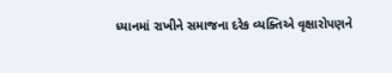ધ્યાનમાં રાખીને સમાજના દરેક વ્યક્તિએ વૃક્ષારોપણને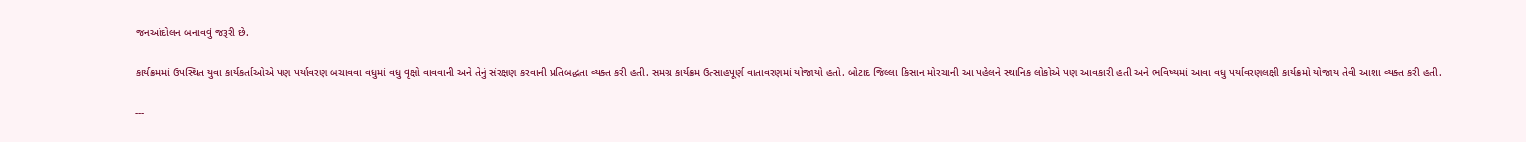જનઆંદોલન બનાવવું જરૂરી છે.

કાર્યક્રમમાં ઉપસ્થિત યુવા કાર્યકર્તાઓએ પણ પર્યાવરણ બચાવવા વધુમાં વધુ વૃક્ષો વાવવાની અને તેનું સંરક્ષણ કરવાની પ્રતિબદ્ધતા વ્યક્ત કરી હતી. સમગ્ર કાર્યક્રમ ઉત્સાહપૂર્ણ વાતાવરણમાં યોજાયો હતો. બોટાદ જિલ્લા કિસાન મોરચાની આ પહેલને સ્થાનિક લોકોએ પણ આવકારી હતી અને ભવિષ્યમાં આવા વધુ પર્યાવરણલક્ષી કાર્યક્રમો યોજાય તેવી આશા વ્યક્ત કરી હતી.

---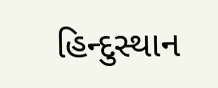હિન્દુસ્થાન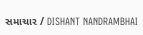સમાચાર / DISHANT NANDRAMBHAI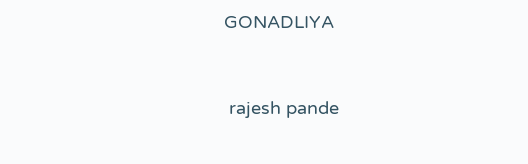GONADLIYA


 rajesh pande